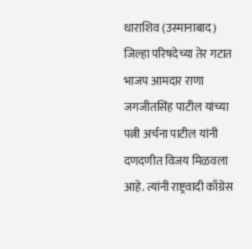धाराशिव (उस्मानाबाद) जिल्हा परिषदेच्या तेर गटात भाजप आमदार राणा जगजीतसिंह पाटील यांच्या पत्नी अर्चना पाटील यांनी दणदणीत विजय मिळवला आहे. त्यांनी राष्ट्रवादी काँग्रेस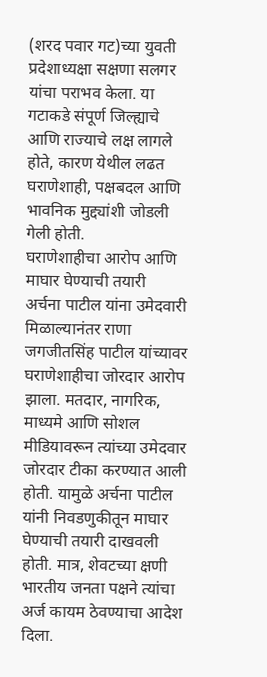(शरद पवार गट)च्या युवती प्रदेशाध्यक्षा सक्षणा सलगर यांचा पराभव केला. या गटाकडे संपूर्ण जिल्ह्याचे आणि राज्याचे लक्ष लागले होते, कारण येथील लढत घराणेशाही, पक्षबदल आणि भावनिक मुद्द्यांशी जोडली गेली होती.
घराणेशाहीचा आरोप आणि माघार घेण्याची तयारी
अर्चना पाटील यांना उमेदवारी मिळाल्यानंतर राणा जगजीतसिंह पाटील यांच्यावर घराणेशाहीचा जोरदार आरोप झाला. मतदार, नागरिक, माध्यमे आणि सोशल मीडियावरून त्यांच्या उमेदवार जोरदार टीका करण्यात आली होती. यामुळे अर्चना पाटील यांनी निवडणुकीतून माघार घेण्याची तयारी दाखवली होती. मात्र, शेवटच्या क्षणी भारतीय जनता पक्षने त्यांचा अर्ज कायम ठेवण्याचा आदेश दिला.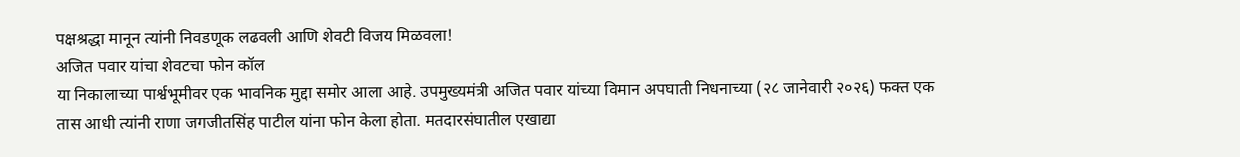पक्षश्रद्धा मानून त्यांनी निवडणूक लढवली आणि शेवटी विजय मिळवला!
अजित पवार यांचा शेवटचा फोन कॉल
या निकालाच्या पार्श्वभूमीवर एक भावनिक मुद्दा समोर आला आहे. उपमुख्यमंत्री अजित पवार यांच्या विमान अपघाती निधनाच्या (२८ जानेवारी २०२६) फक्त एक तास आधी त्यांनी राणा जगजीतसिंह पाटील यांना फोन केला होता. मतदारसंघातील एखाद्या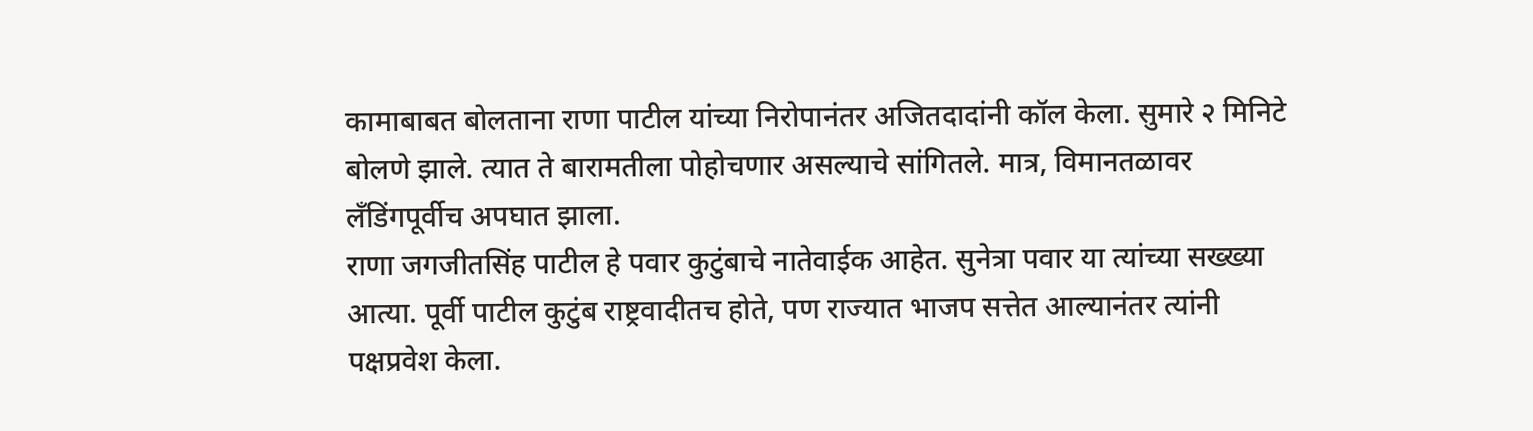कामाबाबत बोलताना राणा पाटील यांच्या निरोपानंतर अजितदादांनी कॉल केला. सुमारे २ मिनिटे बोलणे झाले. त्यात ते बारामतीला पोहोचणार असल्याचे सांगितले. मात्र, विमानतळावर लँडिंगपूर्वीच अपघात झाला.
राणा जगजीतसिंह पाटील हे पवार कुटुंबाचे नातेवाईक आहेत. सुनेत्रा पवार या त्यांच्या सख्ख्या आत्या. पूर्वी पाटील कुटुंब राष्ट्रवादीतच होते, पण राज्यात भाजप सत्तेत आल्यानंतर त्यांनी पक्षप्रवेश केला.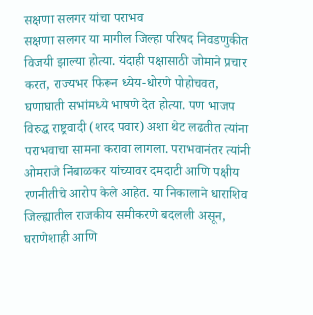सक्षणा सलगर यांचा पराभव
सक्षणा सलगर या मागील जिल्हा परिषद निवडणुकीत विजयी झाल्या होत्या. यंदाही पक्षासाठी जोमाने प्रचार करत, राज्यभर फिरून ध्येय-धोरणे पोहोचवत, घणाघाती सभांमध्ये भाषणे देत होत्या. पण भाजप विरुद्ध राष्ट्रवादी (शरद पवार) अशा थेट लढतीत त्यांना पराभवाचा सामना करावा लागला. पराभवानंतर त्यांनी ओमराजे निंबाळकर यांच्यावर दमदाटी आणि पक्षीय रणनीतीचे आरोप केले आहेत. या निकालाने धाराशिव जिल्ह्यातील राजकीय समीकरणे बदलली असून, घराणेशाही आणि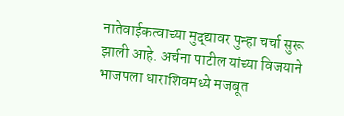नातेवाईकत्वाच्या मुद्द्यावर पुन्हा चर्चा सुरू झाली आहे. अर्चना पाटील यांच्या विजयाने भाजपला धाराशिवमध्ये मजबूत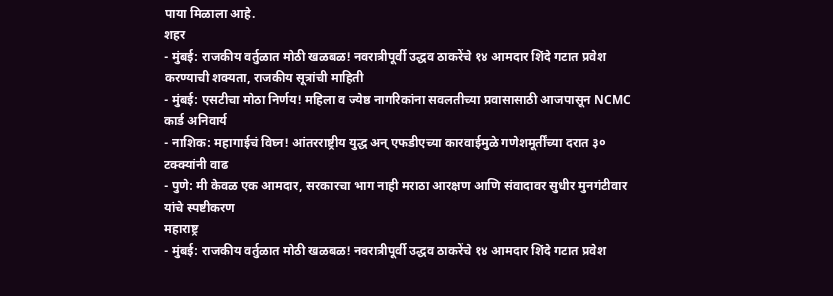पाया मिळाला आहे.
शहर
- मुंबई: राजकीय वर्तुळात मोठी खळबळ! नवरात्रीपूर्वी उद्धव ठाकरेंचे १४ आमदार शिंदे गटात प्रवेश करण्याची शक्यता, राजकीय सूत्रांची माहिती
- मुंबई: एसटीचा मोठा निर्णय! महिला व ज्येष्ठ नागरिकांना सवलतीच्या प्रवासासाठी आजपासून NCMC कार्ड अनिवार्य
- नाशिक: महागाईचं विघ्न! आंतरराष्ट्रीय युद्ध अन् एफडीएच्या कारवाईमुळे गणेशमूर्तींच्या दरात ३० टक्क्यांनी वाढ
- पुणे: मी केवळ एक आमदार, सरकारचा भाग नाही मराठा आरक्षण आणि संवादावर सुधीर मुनगंटीवार यांचे स्पष्टीकरण
महाराष्ट्र
- मुंबई: राजकीय वर्तुळात मोठी खळबळ! नवरात्रीपूर्वी उद्धव ठाकरेंचे १४ आमदार शिंदे गटात प्रवेश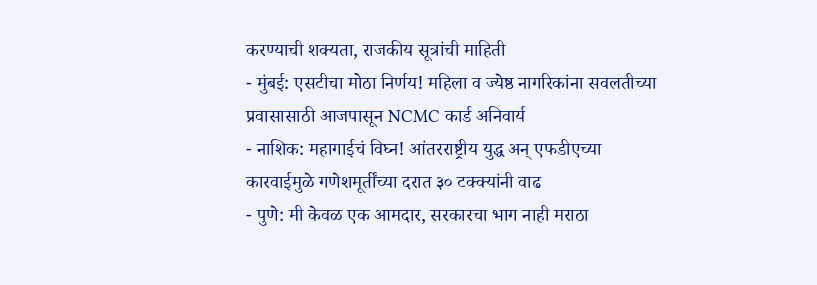करण्याची शक्यता, राजकीय सूत्रांची माहिती
- मुंबई: एसटीचा मोठा निर्णय! महिला व ज्येष्ठ नागरिकांना सवलतीच्या प्रवासासाठी आजपासून NCMC कार्ड अनिवार्य
- नाशिक: महागाईचं विघ्न! आंतरराष्ट्रीय युद्ध अन् एफडीएच्या कारवाईमुळे गणेशमूर्तींच्या दरात ३० टक्क्यांनी वाढ
- पुणे: मी केवळ एक आमदार, सरकारचा भाग नाही मराठा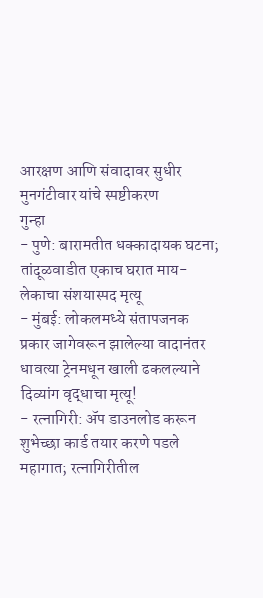आरक्षण आणि संवादावर सुधीर मुनगंटीवार यांचे स्पष्टीकरण
गुन्हा
- पुणे: बारामतीत धक्कादायक घटना; तांदूळवाडीत एकाच घरात माय-लेकाचा संशयास्पद मृत्यू
- मुंबई: लोकलमध्ये संतापजनक प्रकार जागेवरून झालेल्या वादानंतर धावत्या ट्रेनमधून खाली ढकलल्याने दिव्यांग वृद्धाचा मृत्यू!
- रत्नागिरी: ॲप डाउनलोड करून शुभेच्छा कार्ड तयार करणे पडले महागात; रत्नागिरीतील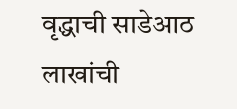वृद्धाची साडेआठ लाखांची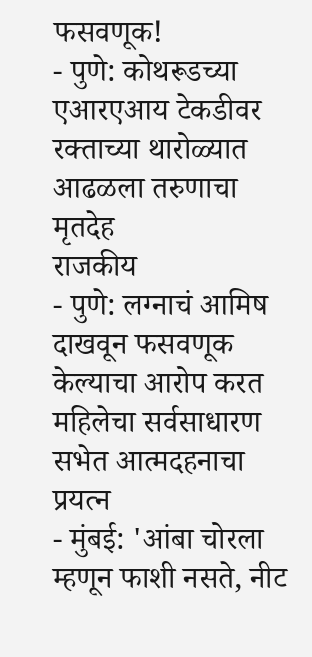फसवणूक!
- पुणे: कोथरूडच्या एआरएआय टेकडीवर रक्ताच्या थारोळ्यात आढळला तरुणाचा मृतदेह
राजकीय
- पुणे: लग्नाचं आमिष दाखवून फसवणूक केल्याचा आरोप करत महिलेचा सर्वसाधारण सभेत आत्मदहनाचा प्रयत्न
- मुंबई: 'आंबा चोरला म्हणून फाशी नसते, नीट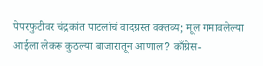पेपरफुटीवर चंद्रकांत पाटलांचं वादग्रस्त वक्तव्य; मूल गमावलेल्या आईला लेकरू कुठल्या बाजारातून आणाल? काँग्रेस-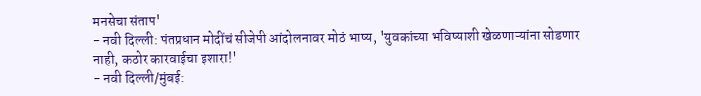मनसेचा संताप'
- नवी दिल्ली: पंतप्रधान मोदींचं सीजेपी आंदोलनावर मोठं भाष्य, 'युवकांच्या भविष्याशी खेळणाऱ्यांना सोडणार नाही, कठोर कारवाईचा इशारा!'
- नवी दिल्ली/मुंबई: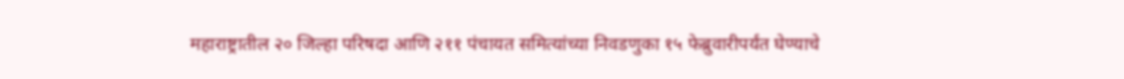महाराष्ट्रातील २० जिल्हा परिषदा आणि २११ पंचायत समित्यांच्या निवडणुका १५ फेब्रुवारीपर्यंत घेण्याचे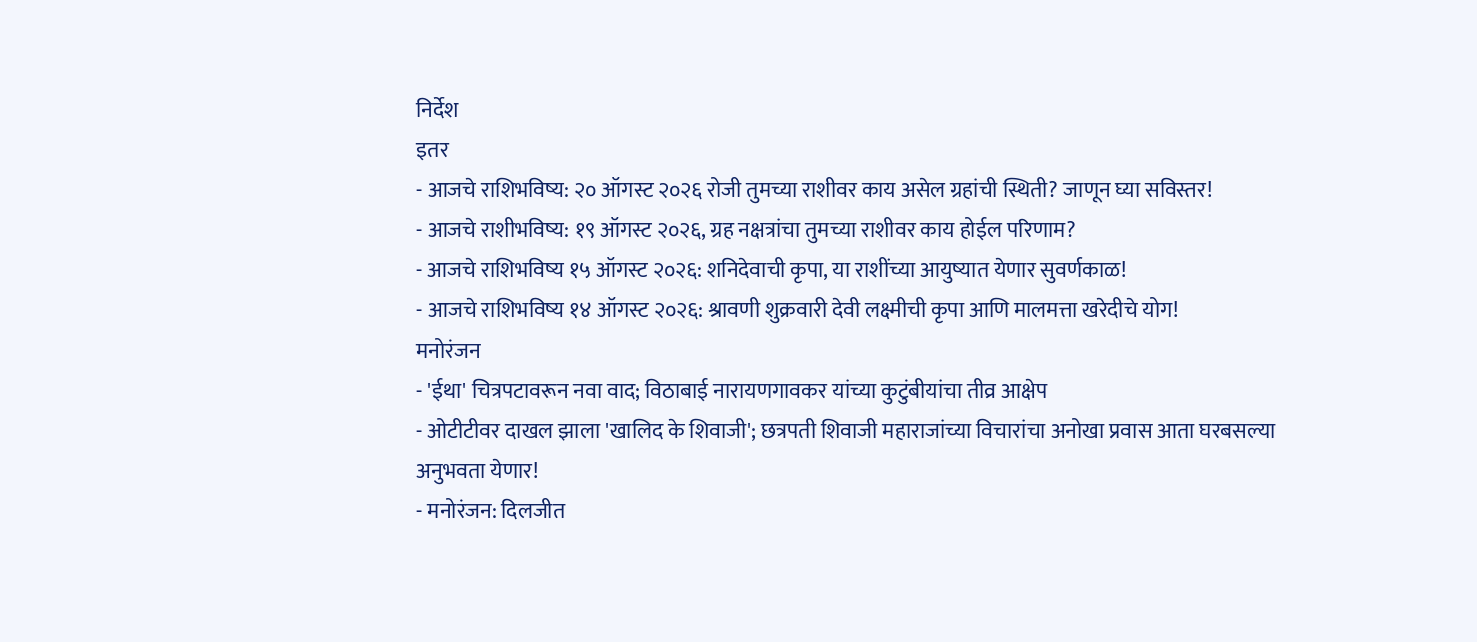निर्देश
इतर
- आजचे राशिभविष्य: २० ऑगस्ट २०२६ रोजी तुमच्या राशीवर काय असेल ग्रहांची स्थिती? जाणून घ्या सविस्तर!
- आजचे राशीभविष्य: १९ ऑगस्ट २०२६, ग्रह नक्षत्रांचा तुमच्या राशीवर काय होईल परिणाम?
- आजचे राशिभविष्य १५ ऑगस्ट २०२६: शनिदेवाची कृपा, या राशींच्या आयुष्यात येणार सुवर्णकाळ!
- आजचे राशिभविष्य १४ ऑगस्ट २०२६: श्रावणी शुक्रवारी देवी लक्ष्मीची कृपा आणि मालमत्ता खरेदीचे योग!
मनोरंजन
- 'ईथा' चित्रपटावरून नवा वाद; विठाबाई नारायणगावकर यांच्या कुटुंबीयांचा तीव्र आक्षेप
- ओटीटीवर दाखल झाला 'खालिद के शिवाजी'; छत्रपती शिवाजी महाराजांच्या विचारांचा अनोखा प्रवास आता घरबसल्या अनुभवता येणार!
- मनोरंजन: दिलजीत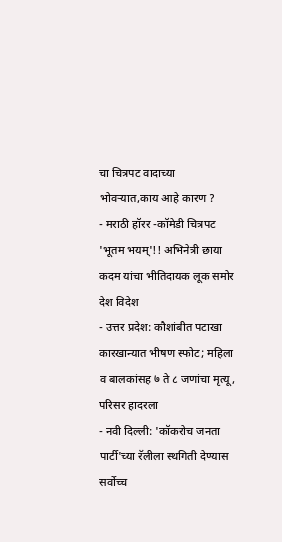चा चित्रपट वादाच्या भोवऱ्यात,काय आहे कारण ?
- मराठी हॉरर -कॉमेडी चित्रपट 'भूतम भयम्'!! अभिनेत्री छाया कदम यांचा भीतिदायक लूक समोर
देश विदेश
- उत्तर प्रदेश: कौशांबीत पटाखा कारखान्यात भीषण स्फोट; महिला व बालकांसह ७ ते ८ जणांचा मृत्यू, परिसर हादरला
- नवी दिल्ली: 'कॉकरोच जनता पार्टी'च्या रॅलीला स्थगिती देण्यास सर्वोच्च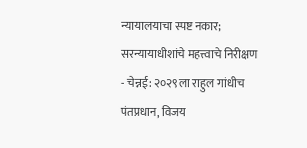न्यायालयाचा स्पष्ट नकार; सरन्यायाधीशांचे महत्त्वाचे निरीक्षण
- चेन्नई: २०२९ला राहुल गांधीच पंतप्रधान, विजय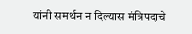यांनी समर्थन न दिल्यास मंत्रिपदाचे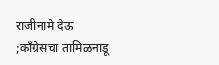राजीनामे देऊ ;काँग्रेसचा तामिळनाडू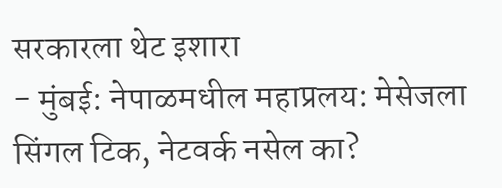सरकारला थेट इशारा
- मुंबई: नेपाळमधील महाप्रलय: मेसेजला सिंगल टिक, नेटवर्क नसेल का?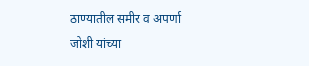ठाण्यातील समीर व अपर्णा जोशी यांच्या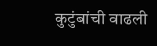कुटुंबांची वाढली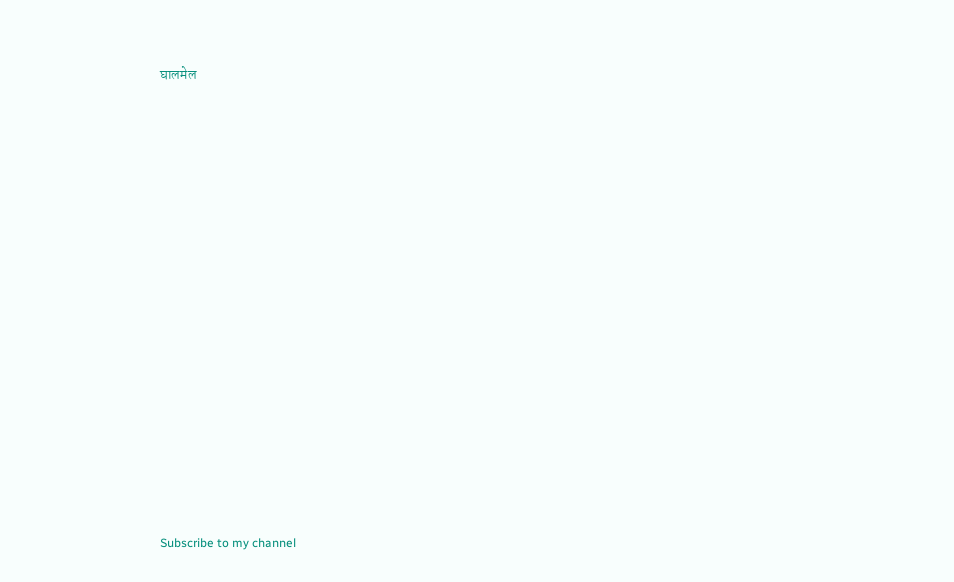घालमेल

























Subscribe to my channel